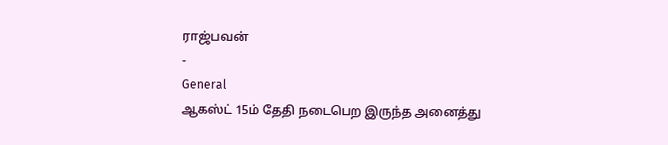ராஜ்பவன்
-
General
ஆகஸ்ட் 15ம் தேதி நடைபெற இருந்த அனைத்து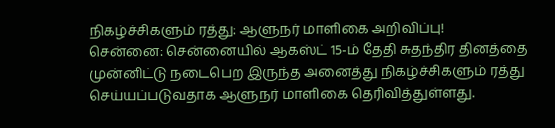நிகழ்ச்சிகளும் ரத்து: ஆளுநர் மாளிகை அறிவிப்பு!
சென்னை: சென்னையில் ஆகஸ்ட் 15-ம் தேதி சுதந்திர தினத்தை முன்னிட்டு நடைபெற இருந்த அனைத்து நிகழ்ச்சிகளும் ரத்து செய்யப்படுவதாக ஆளுநர் மாளிகை தெரிவித்துள்ளது.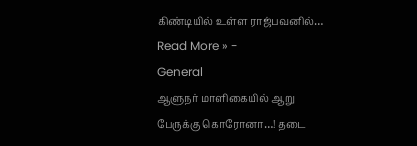கிண்டியில் உள்ள ராஜ்பவனில்…
Read More » -
General
ஆளுநர் மாளிகையில் ஆறு பேருக்கு கொரோனா…! தடை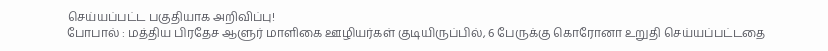செய்யப்பட்ட பகுதியாக அறிவிப்பு!
போபால் : மத்திய பிரதேச ஆளுர் மாளிகை ஊழியர்கள் குடியிருப்பில், 6 பேருக்கு கொரோனா உறுதி செய்யப்பட்டதை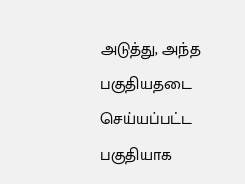அடுத்து, அந்த பகுதியதடை செய்யப்பட்ட பகுதியாக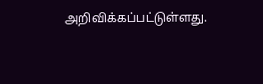அறிவிக்கப்பட்டுள்ளது.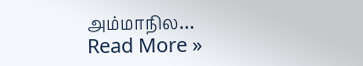அம்மாநில…
Read More »